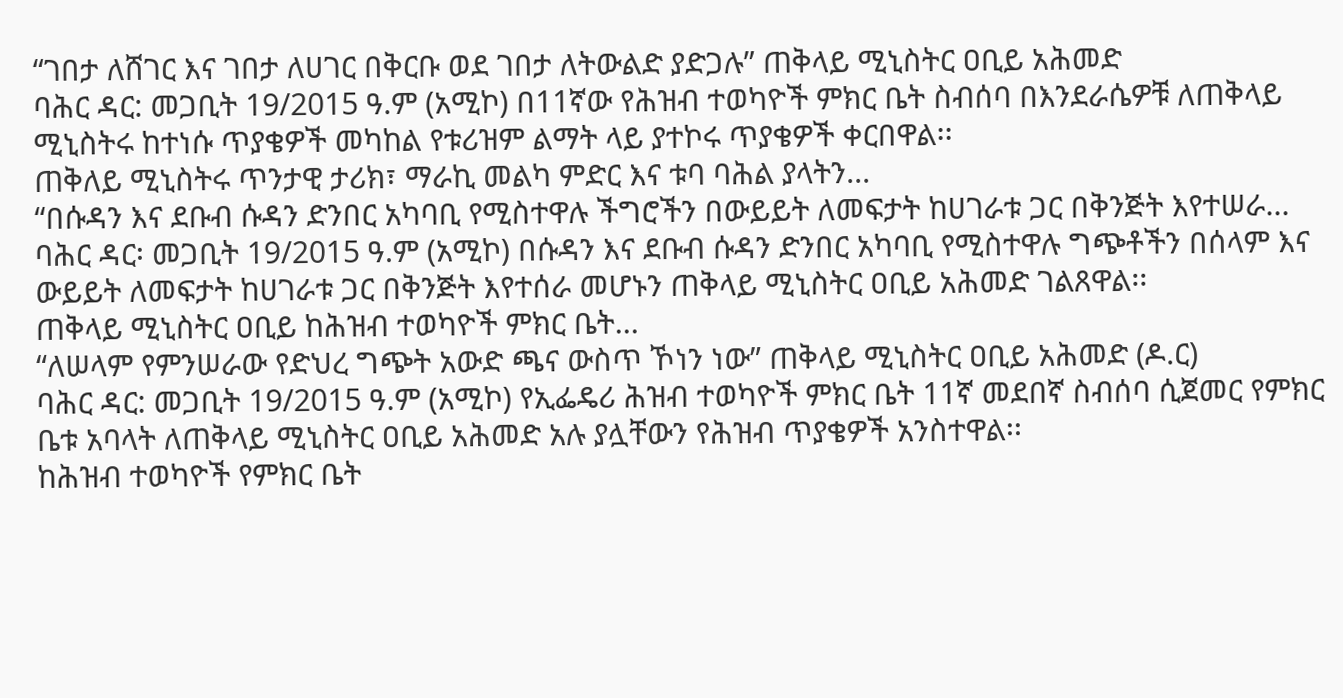“ገበታ ለሸገር እና ገበታ ለሀገር በቅርቡ ወደ ገበታ ለትውልድ ያድጋሉ” ጠቅላይ ሚኒስትር ዐቢይ አሕመድ
ባሕር ዳር: መጋቢት 19/2015 ዓ.ም (አሚኮ) በ11ኛው የሕዝብ ተወካዮች ምክር ቤት ስብሰባ በእንደራሴዎቹ ለጠቅላይ ሚኒስትሩ ከተነሱ ጥያቄዎች መካከል የቱሪዝም ልማት ላይ ያተኮሩ ጥያቄዎች ቀርበዋል፡፡
ጠቅለይ ሚኒስትሩ ጥንታዊ ታሪክ፣ ማራኪ መልካ ምድር እና ቱባ ባሕል ያላትን...
“በሱዳን እና ደቡብ ሱዳን ድንበር አካባቢ የሚስተዋሉ ችግሮችን በውይይት ለመፍታት ከሀገራቱ ጋር በቅንጅት እየተሠራ...
ባሕር ዳር፡ መጋቢት 19/2015 ዓ.ም (አሚኮ) በሱዳን እና ደቡብ ሱዳን ድንበር አካባቢ የሚስተዋሉ ግጭቶችን በሰላም እና ውይይት ለመፍታት ከሀገራቱ ጋር በቅንጅት እየተሰራ መሆኑን ጠቅላይ ሚኒስትር ዐቢይ አሕመድ ገልጸዋል፡፡
ጠቅላይ ሚኒስትር ዐቢይ ከሕዝብ ተወካዮች ምክር ቤት...
“ለሠላም የምንሠራው የድህረ ግጭት አውድ ጫና ውስጥ ኾነን ነው” ጠቅላይ ሚኒስትር ዐቢይ አሕመድ (ዶ.ር)
ባሕር ዳር: መጋቢት 19/2015 ዓ.ም (አሚኮ) የኢፌዴሪ ሕዝብ ተወካዮች ምክር ቤት 11ኛ መደበኛ ስብሰባ ሲጀመር የምክር ቤቱ አባላት ለጠቅላይ ሚኒስትር ዐቢይ አሕመድ አሉ ያሏቸውን የሕዝብ ጥያቄዎች አንስተዋል፡፡
ከሕዝብ ተወካዮች የምክር ቤት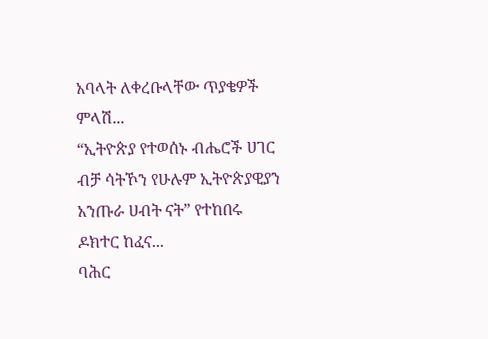አባላት ለቀረቡላቸው ጥያቄዎች ምላሽ...
“ኢትዮጵያ የተወሰኑ ብሔሮች ሀገር ብቻ ሳትኾን የሁሉም ኢትዮጵያዊያን አንጡራ ሀብት ናት” የተከበሩ ዶክተር ከፈና...
ባሕር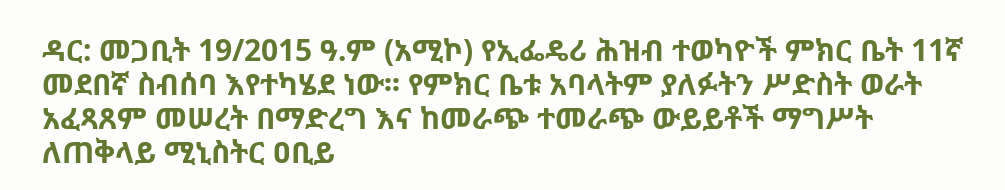ዳር: መጋቢት 19/2015 ዓ.ም (አሚኮ) የኢፌዴሪ ሕዝብ ተወካዮች ምክር ቤት 11ኛ መደበኛ ስብሰባ እየተካሄደ ነው፡፡ የምክር ቤቱ አባላትም ያለፉትን ሥድስት ወራት አፈጻጸም መሠረት በማድረግ እና ከመራጭ ተመራጭ ውይይቶች ማግሥት ለጠቅላይ ሚኒስትር ዐቢይ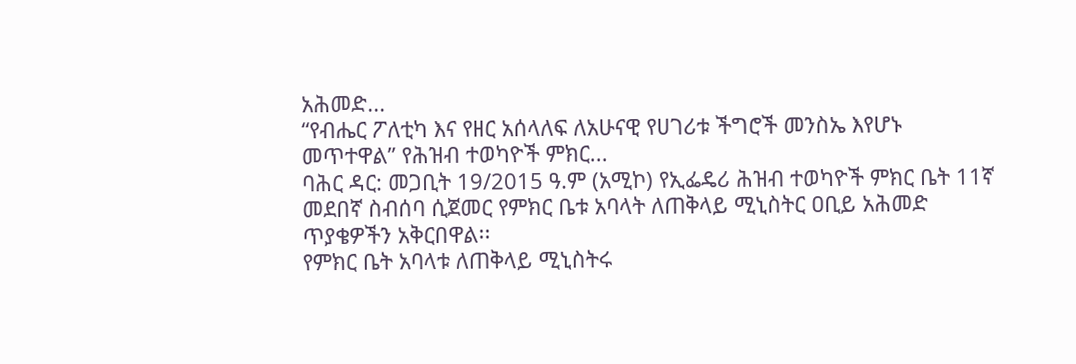አሕመድ...
“የብሔር ፖለቲካ እና የዘር አሰላለፍ ለአሁናዊ የሀገሪቱ ችግሮች መንስኤ እየሆኑ መጥተዋል” የሕዝብ ተወካዮች ምክር...
ባሕር ዳር: መጋቢት 19/2015 ዓ.ም (አሚኮ) የኢፌዴሪ ሕዝብ ተወካዮች ምክር ቤት 11ኛ መደበኛ ስብሰባ ሲጀመር የምክር ቤቱ አባላት ለጠቅላይ ሚኒስትር ዐቢይ አሕመድ ጥያቄዎችን አቅርበዋል፡፡
የምክር ቤት አባላቱ ለጠቅላይ ሚኒስትሩ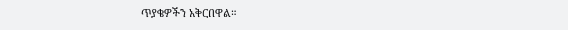ጥያቄዎችን አቅርበዋል።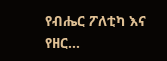የብሔር ፖለቲካ እና የዘር...